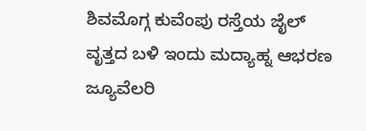ಶಿವಮೊಗ್ಗ ಕುವೆಂಪು ರಸ್ತೆಯ ಜೈಲ್ ವೃತ್ತದ ಬಳಿ ಇಂದು ಮದ್ಯಾಹ್ನ ಆಭರಣ ಜ್ಯೂವೆಲರಿ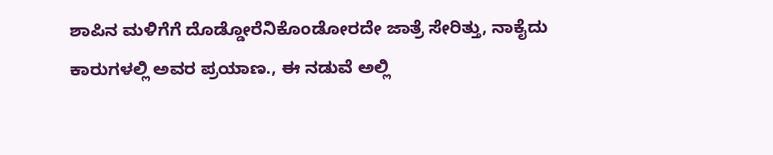ಶಾಪಿನ ಮಳಿಗೆಗೆ ದೊಡ್ಡೋರೆನಿಕೊಂಡೋರದೇ ಜಾತ್ರೆ ಸೇರಿತ್ತು, ನಾಕೈದು ಕಾರುಗಳಲ್ಲಿ ಅವರ ಪ್ರಯಾಣ., ಈ ನಡುವೆ ಅಲ್ಲಿ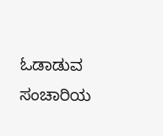ಓಡಾಡುವ ಸಂಚಾರಿಯ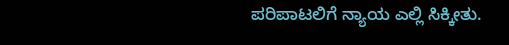ಪರಿಪಾಟಲಿಗೆ ನ್ಯಾಯ ಎಲ್ಲಿ ಸಿಕ್ಕೀತು.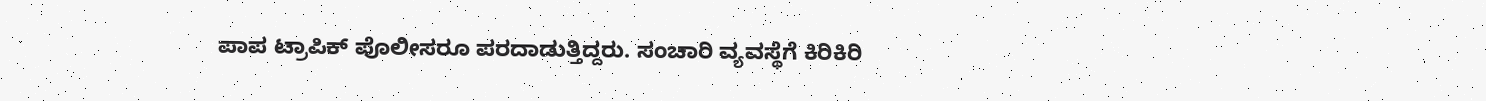ಪಾಪ ಟ್ರಾಪಿಕ್ ಪೊಲೀಸರೂ ಪರದಾಡುತ್ತಿದ್ದರು. ಸಂಚಾರಿ ವ್ಯವಸ್ಥೆಗೆ ಕಿರಿಕಿರಿ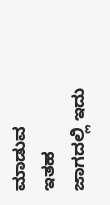ಮಾಡುವ ಇತಹ ಜಾಗದಲ್ಲಿ ಇದು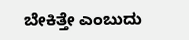ಬೇಕಿತ್ತೇ ಎಂಬುದು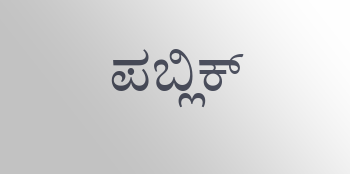ಪಬ್ಲಿಕ್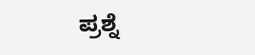ಪ್ರಶ್ನೆ